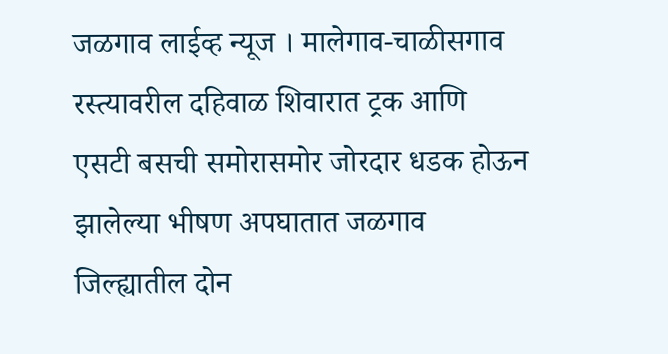जळगाव लाईव्ह न्यूज । मालेगाव-चाळीसगाव रस्त्यावरील दहिवाळ शिवारात ट्रक आणि एसटी बसची समोरासमोर जोरदार धडक होऊन झालेल्या भीषण अपघातात जळगाव जिल्ह्यातील दोन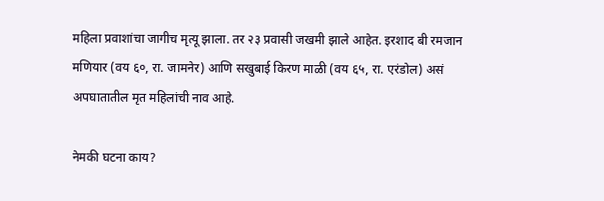महिला प्रवाशांचा जागीच मृत्यू झाला. तर २३ प्रवासी जखमी झाले आहेत. इरशाद बी रमजान मणियार (वय ६०, रा. जामनेर) आणि सखुबाई किरण माळी (वय ६५, रा. एरंडोल) असं अपघातातील मृत महिलांची नाव आहे.

नेमकी घटना काय?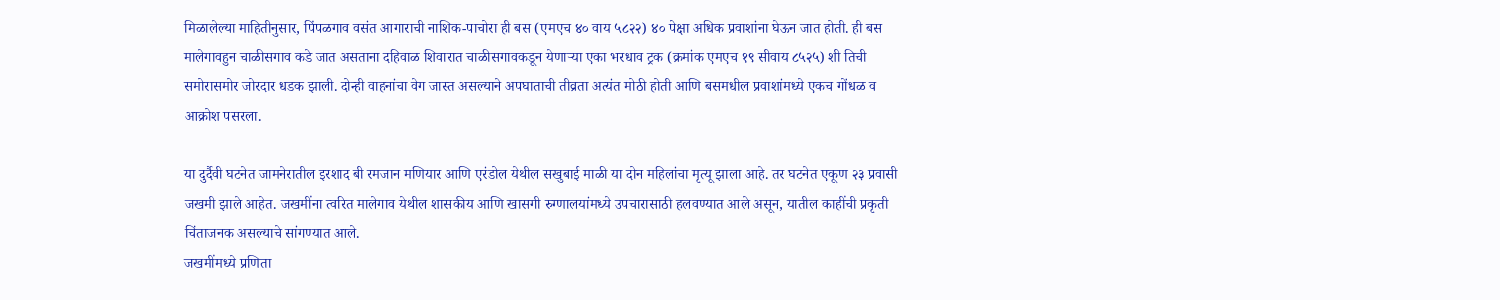मिळालेल्या माहितीनुसार, पिंपळगाव वसंत आगाराची नाशिक-पाचोरा ही बस (एमएच ४० वाय ५८२२) ४० पेक्षा अधिक प्रवाशांना घेऊन जात होती. ही बस मालेगावहुन चाळीसगाव कडे जात असताना दहिवाळ शिवारात चाळीसगावकडून येणाऱ्या एका भरधाव ट्रक (क्रमांक एमएच १९ सीवाय ८५२५) शी तिची समोरासमोर जोरदार धडक झाली. दोन्ही वाहनांचा वेग जास्त असल्याने अपघाताची तीव्रता अत्यंत मोठी होती आणि बसमधील प्रवाशांमध्ये एकच गोंधळ व आक्रोश पसरला.

या दुर्दैवी घटनेत जामनेरातील इरशाद बी रमजान मणियार आणि एरंडोल येथील सखुबाई माळी या दोन महिलांचा मृत्यू झाला आहे. तर घटनेत एकूण २३ प्रवासी जखमी झाले आहेत. जखमींना त्वरित मालेगाव येथील शासकीय आणि खासगी रुग्णालयांमध्ये उपचारासाठी हलवण्यात आले असून, यातील काहींची प्रकृती चिंताजनक असल्याचे सांगण्यात आले.
जखमींमध्ये प्रणिता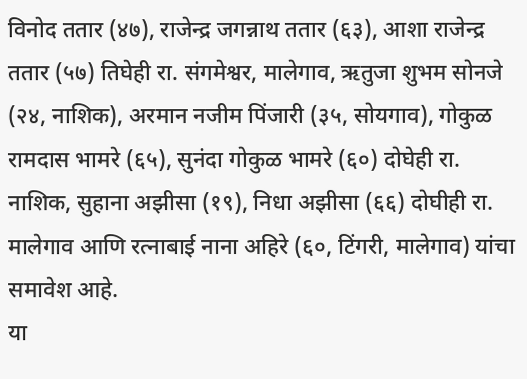विनोद ततार (४७), राजेन्द्र जगन्नाथ ततार (६३), आशा राजेन्द्र ततार (५७) तिघेही रा. संगमेश्वर, मालेगाव, ऋतुजा शुभम सोनजे (२४, नाशिक), अरमान नजीम पिंजारी (३५, सोयगाव), गोकुळ रामदास भामरे (६५), सुनंदा गोकुळ भामरे (६०) दोघेही रा. नाशिक, सुहाना अझीसा (१९), निधा अझीसा (६६) दोघीही रा. मालेगाव आणि रत्नाबाई नाना अहिरे (६०, टिंगरी, मालेगाव) यांचा समावेश आहे.
या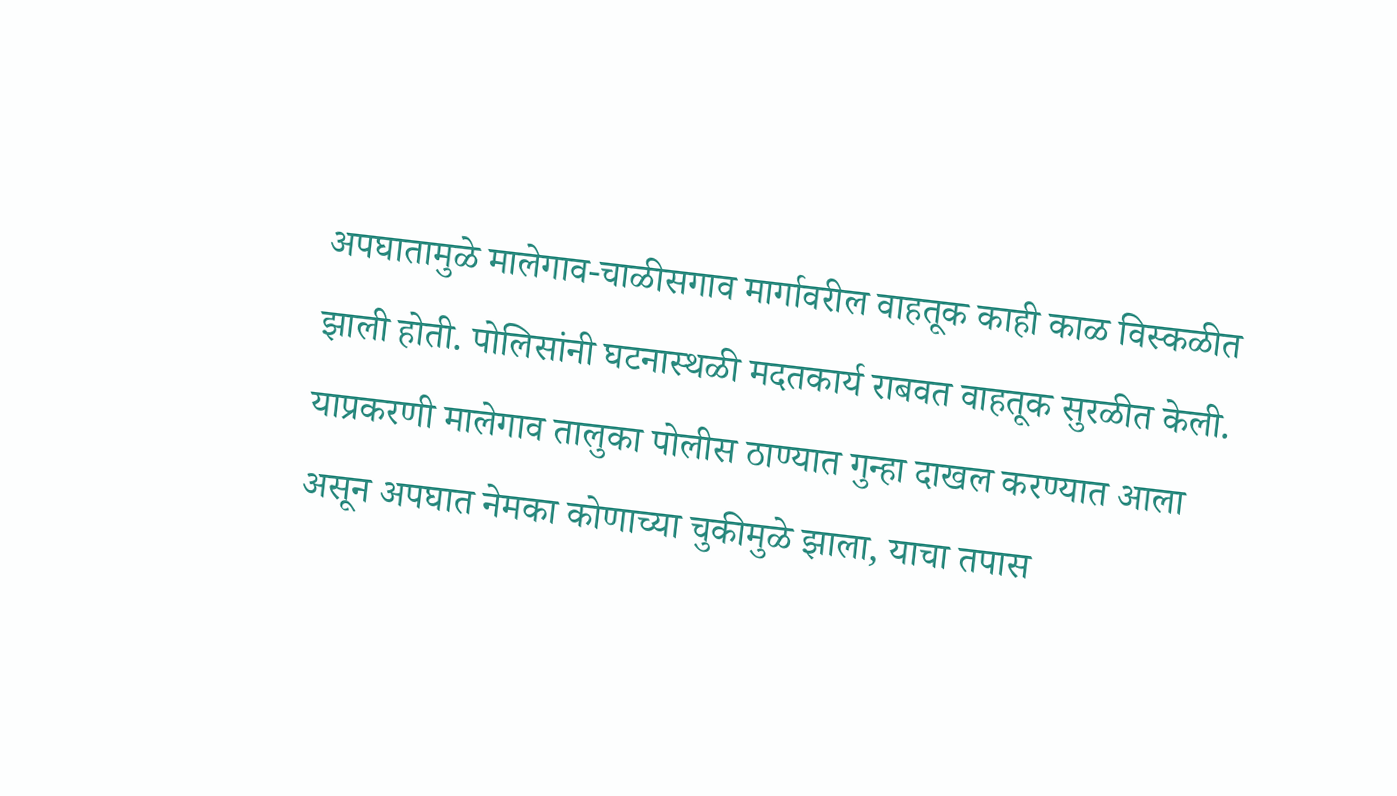अपघातामुळे मालेगाव-चाळीसगाव मार्गावरील वाहतूक काही काळ विस्कळीत झाली होती. पोलिसांनी घटनास्थळी मदतकार्य राबवत वाहतूक सुरळीत केली. याप्रकरणी मालेगाव तालुका पोलीस ठाण्यात गुन्हा दाखल करण्यात आला असून अपघात नेमका कोणाच्या चुकीमुळे झाला, याचा तपास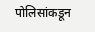पोलिसांकडून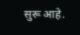सुरू आहे.